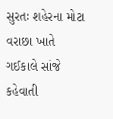સુરતઃ શહેરના મોટા વરાછા ખાતે ગઈકાલે સાંજે કહેવાતી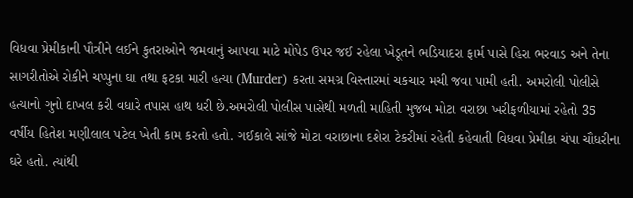વિધવા પ્રેમીકાની પૌત્રીને લઈને કુતરાઓને જમવાનું આપવા માટે મોપેડ ઉપર જઈ રહેલા ખેડૂતને ભડિયાદરા ફાર્મ પાસે હિરા ભરવાડ અને તેના સાગરીતોએ રોકીને ચપ્પુના ઘા તથા ફટકા મારી હત્યા (Murder) કરતા સમગ્ર વિસ્તારમાં ચકચાર મચી જવા પામી હતી. અમરોલી પોલીસે હત્યાનો ગુનો દાખલ કરી વધારે તપાસ હાથ ધરી છે.અમરોલી પોલીસ પાસેથી મળતી માહિતી મુજબ મોટા વરાછા ખરીફળીયામાં રહેતો 35 વર્ષીય હિતેશ મણીલાલ પટેલ ખેતી કામ કરતો હતો. ગઈકાલે સાંજે મોટા વરાછાના દશેરા ટેકરીમાં રહેતી કહેવાતી વિધવા પ્રેમીકા ચંપા ચૌધરીના ઘરે હતો. ત્યાંથી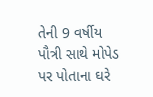તેની 9 વર્ષીય પૌત્રી સાથે મોપેડ પર પોતાના ઘરે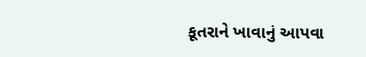કૂતરાને ખાવાનું આપવા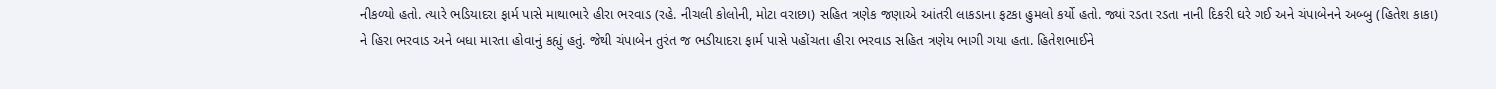નીકળ્યો હતો. ત્યારે ભડિયાદરા ફાર્મ પાસે માથાભારે હીરા ભરવાડ (રહે. નીચલી કોલોની, મોટા વરાછા) સહિત ત્રણેક જણાએ આંતરી લાકડાના ફટકા હુમલો કર્યો હતો. જ્યાં રડતા રડતા નાની દિકરી ઘરે ગઈ અને ચંપાબેનને અબ્બુ (હિતેશ કાકા) ને હિરા ભરવાડ અને બધા મારતા હોવાનું કહ્યું હતું. જેથી ચંપાબેન તુરંત જ ભડીયાદરા ફાર્મ પાસે પહોંચતા હીરા ભરવાડ સહિત ત્રણેય ભાગી ગયા હતા. હિતેશભાઈને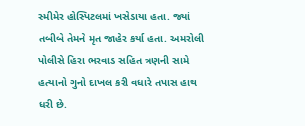સ્મીમેર હોસ્પિટલમાં ખસેડાયા હતા. જ્યાં તબીબે તેમને મૃત જાહેર કર્યા હતા. અમરોલી પોલીસે હિરા ભરવાડ સહિત ત્રણની સામે હત્યાનો ગુનો દાખલ કરી વધારે તપાસ હાથ ધરી છે.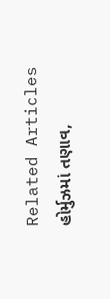Related Articles
હોર્મુઝમાં તણાવ,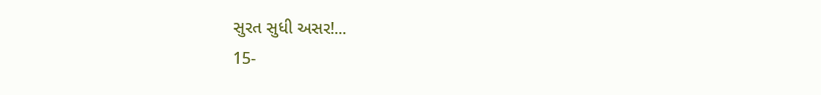સુરત સુધી અસર!...
15-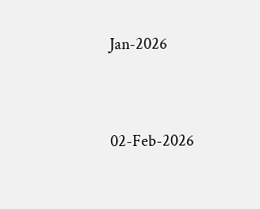Jan-2026




02-Feb-2026